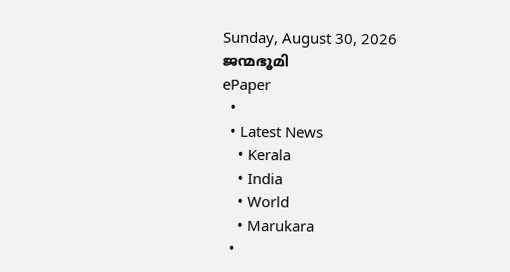Sunday, August 30, 2026
ജന്മഭൂമി
ePaper
  •
  • Latest News
    • Kerala
    • India
    • World
    • Marukara
  •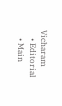Vicharam
    • Editorial
    • Main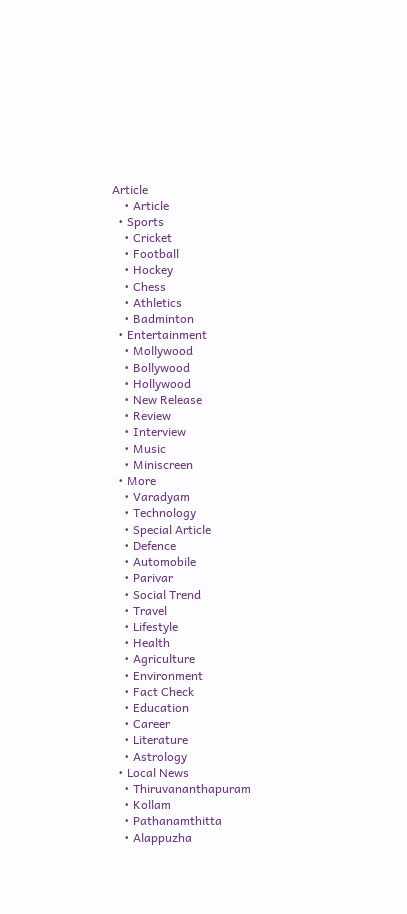Article
    • Article
  • Sports
    • Cricket
    • Football
    • Hockey
    • Chess
    • Athletics
    • Badminton
  • Entertainment
    • Mollywood
    • Bollywood
    • Hollywood
    • New Release
    • Review
    • Interview
    • Music
    • Miniscreen
  • More
    • Varadyam
    • Technology
    • Special Article
    • Defence
    • Automobile
    • Parivar
    • Social Trend
    • Travel
    • Lifestyle
    • Health
    • Agriculture
    • Environment
    • Fact Check
    • Education
    • Career
    • Literature
    • Astrology
  • Local News
    • Thiruvananthapuram
    • Kollam
    • Pathanamthitta
    • Alappuzha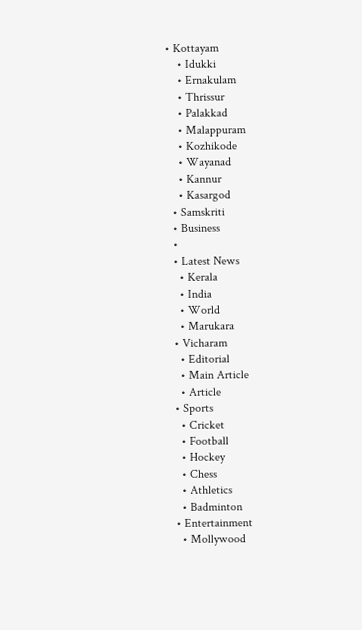• Kottayam
    • Idukki
    • Ernakulam
    • Thrissur
    • Palakkad
    • Malappuram
    • Kozhikode
    • Wayanad
    • Kannur
    • Kasargod
  • Samskriti
  • Business
  •
  • Latest News
    • Kerala
    • India
    • World
    • Marukara
  • Vicharam
    • Editorial
    • Main Article
    • Article
  • Sports
    • Cricket
    • Football
    • Hockey
    • Chess
    • Athletics
    • Badminton
  • Entertainment
    • Mollywood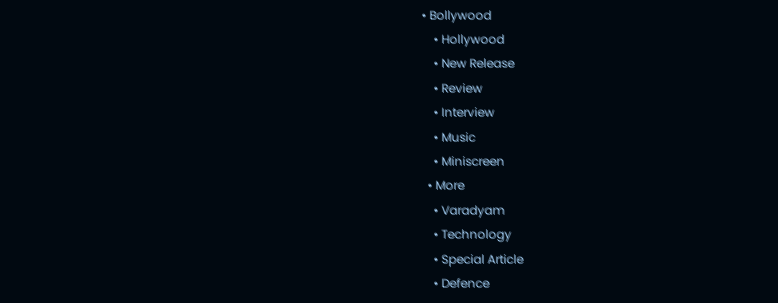• Bollywood
    • Hollywood
    • New Release
    • Review
    • Interview
    • Music
    • Miniscreen
  • More
    • Varadyam
    • Technology
    • Special Article
    • Defence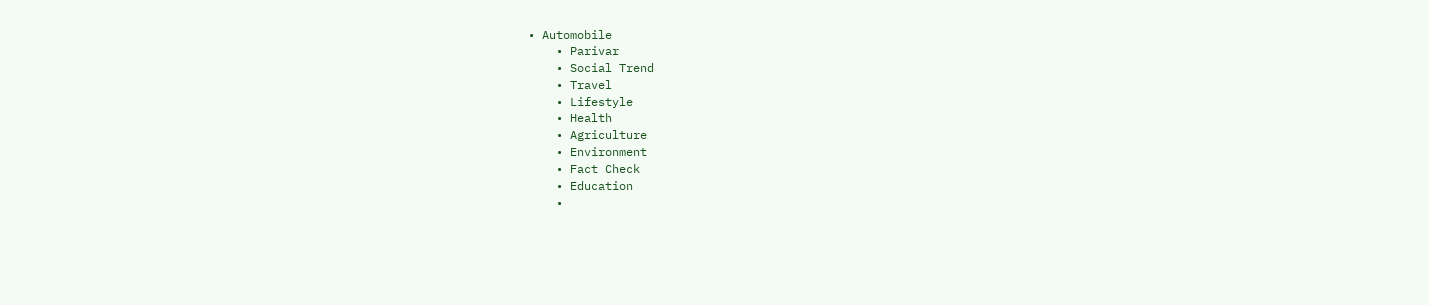• Automobile
    • Parivar
    • Social Trend
    • Travel
    • Lifestyle
    • Health
    • Agriculture
    • Environment
    • Fact Check
    • Education
    •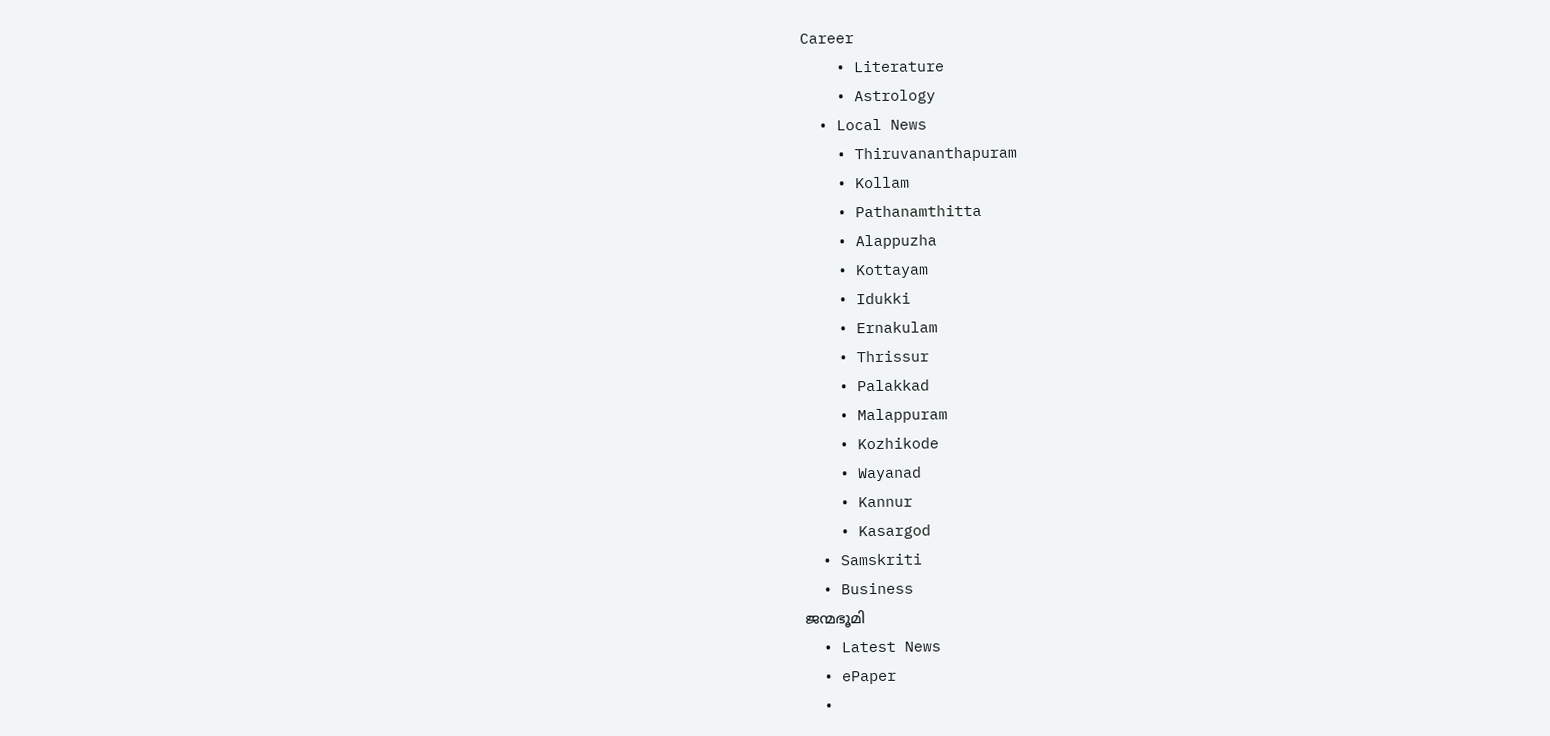Career
    • Literature
    • Astrology
  • Local News
    • Thiruvananthapuram
    • Kollam
    • Pathanamthitta
    • Alappuzha
    • Kottayam
    • Idukki
    • Ernakulam
    • Thrissur
    • Palakkad
    • Malappuram
    • Kozhikode
    • Wayanad
    • Kannur
    • Kasargod
  • Samskriti
  • Business
ജന്മഭൂമി
  • Latest News
  • ePaper
  •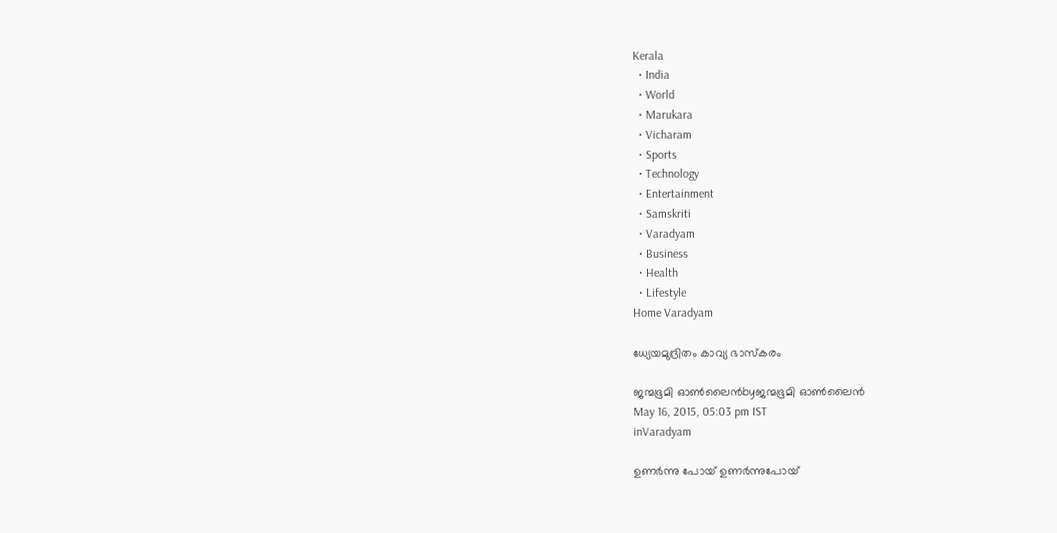Kerala
  • India
  • World
  • Marukara
  • Vicharam
  • Sports
  • Technology
  • Entertainment
  • Samskriti
  • Varadyam
  • Business
  • Health
  • Lifestyle
Home Varadyam

ധ്യേയമുദ്രിതം കാവ്യ ഭാസ്‌കരം

ജന്മഭൂമി ഓണ്‍ലൈന്‍byജന്മഭൂമി ഓണ്‍ലൈന്‍
May 16, 2015, 05:03 pm IST
inVaradyam

ഉണര്‍ന്നു പോയ് ഉണര്‍ന്നുപോയ്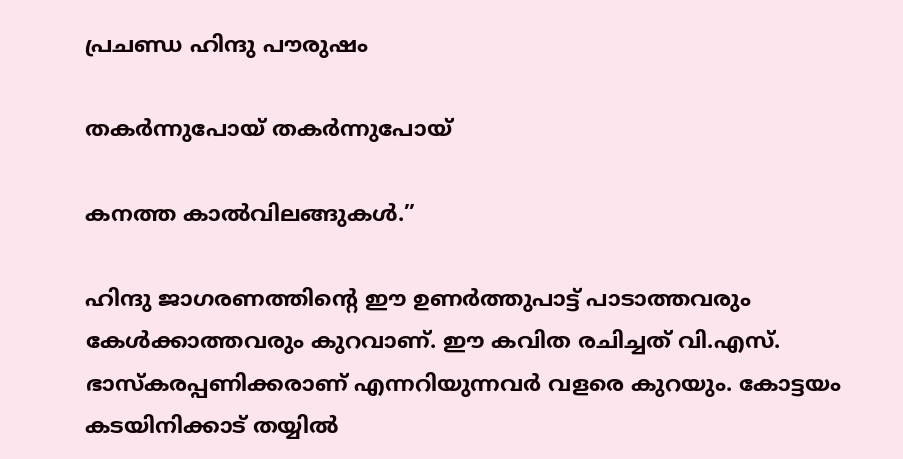പ്രചണ്ഡ ഹിന്ദു പൗരുഷം

തകര്‍ന്നുപോയ് തകര്‍ന്നുപോയ്

കനത്ത കാല്‍വിലങ്ങുകള്‍.”

ഹിന്ദു ജാഗരണത്തിന്റെ ഈ ഉണര്‍ത്തുപാട്ട് പാടാത്തവരും കേള്‍ക്കാത്തവരും കുറവാണ്. ഈ കവിത രചിച്ചത് വി.എസ്. ഭാസ്‌കരപ്പണിക്കരാണ് എന്നറിയുന്നവര്‍ വളരെ കുറയും. കോട്ടയം കടയിനിക്കാട് തയ്യില്‍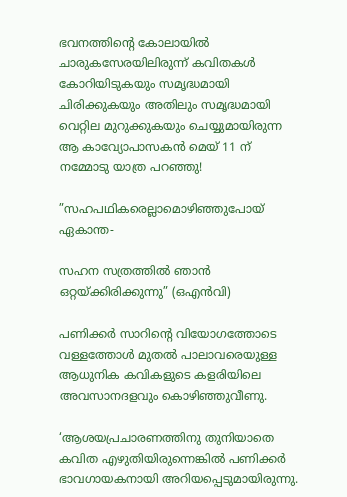ഭവനത്തിന്റെ കോലായില്‍ ചാരുകസേരയിലിരുന്ന് കവിതകള്‍ കോറിയിടുകയും സമൃദ്ധമായി ചിരിക്കുകയും അതിലും സമൃദ്ധമായി വെറ്റില മുറുക്കുകയും ചെയ്യുമായിരുന്ന ആ കാവ്യോപാസകന്‍ മെയ് 11 ന് നമ്മോടു യാത്ര പറഞ്ഞു!

”സഹപഥികരെല്ലാമൊഴിഞ്ഞുപോയ് ഏകാന്ത-

സഹന സത്രത്തില്‍ ഞാന്‍ ഒറ്റയ്‌ക്കിരിക്കുന്നു” (ഒഎന്‍വി)

പണിക്കര്‍ സാറിന്റെ വിയോഗത്തോടെ വള്ളത്തോള്‍ മുതല്‍ പാലാവരെയുള്ള ആധുനിക കവികളുടെ കളരിയിലെ അവസാനദളവും കൊഴിഞ്ഞുവീണു.

‘ആശയപ്രചാരണത്തിനു തുനിയാതെ കവിത എഴുതിയിരുന്നെങ്കില്‍ പണിക്കര്‍ ഭാവഗായകനായി അറിയപ്പെടുമായിരുന്നു.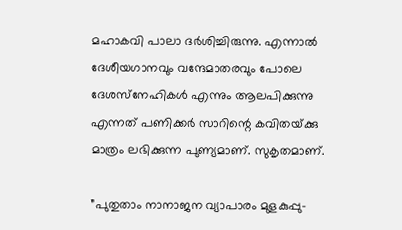മഹാകവി പാലാ ദര്‍ശിച്ചിരുന്നു. എന്നാല്‍ ദേശീയഗാനവും വന്ദേമാതരവും പോലെ ദേശസ്‌നേഹികള്‍ എന്നും ആലപിക്കുന്നു എന്നത് പണിക്കര്‍ സാറിന്റെ കവിതയ്‌ക്കു മാത്രം ലഭിക്കുന്ന പുണ്യമാണ്. സുകൃതമാണ്.

”പുതുതാം നാനാജന വ്യാപാരം മുളകുപ്പു-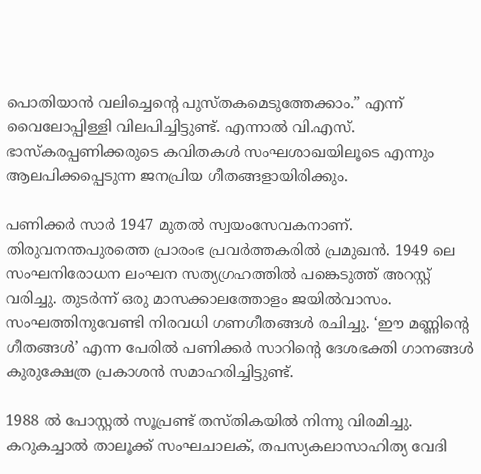പൊതിയാന്‍ വലിച്ചെന്റെ പുസ്തകമെടുത്തേക്കാം.” എന്ന് വൈലോപ്പിള്ളി വിലപിച്ചിട്ടുണ്ട്. എന്നാല്‍ വി.എസ്. ഭാസ്‌കരപ്പണിക്കരുടെ കവിതകള്‍ സംഘശാഖയിലൂടെ എന്നും ആലപിക്കപ്പെടുന്ന ജനപ്രിയ ഗീതങ്ങളായിരിക്കും.

പണിക്കര്‍ സാര്‍ 1947 മുതല്‍ സ്വയംസേവകനാണ്. തിരുവനന്തപുരത്തെ പ്രാരംഭ പ്രവര്‍ത്തകരില്‍ പ്രമുഖന്‍. 1949 ലെ സംഘനിരോധന ലംഘന സത്യഗ്രഹത്തില്‍ പങ്കെടുത്ത് അറസ്റ്റ് വരിച്ചു. തുടര്‍ന്ന് ഒരു മാസക്കാലത്തോളം ജയില്‍വാസം. സംഘത്തിനുവേണ്ടി നിരവധി ഗണഗീതങ്ങള്‍ രചിച്ചു. ‘ഈ മണ്ണിന്റെ ഗീതങ്ങള്‍’ എന്ന പേരില്‍ പണിക്കര്‍ സാറിന്റെ ദേശഭക്തി ഗാനങ്ങള്‍ കുരുക്ഷേത്ര പ്രകാശന്‍ സമാഹരിച്ചിട്ടുണ്ട്.

1988 ല്‍ പോസ്റ്റല്‍ സൂപ്രണ്ട് തസ്തികയില്‍ നിന്നു വിരമിച്ചു. കറുകച്ചാല്‍ താലൂക്ക് സംഘചാലക്, തപസ്യകലാസാഹിത്യ വേദി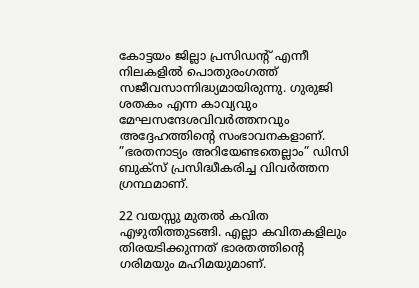കോട്ടയം ജില്ലാ പ്രസിഡന്റ് എന്നീ നിലകളില്‍ പൊതുരംഗത്ത് സജീവസാന്നിദ്ധ്യമായിരുന്നു. ഗുരുജി ശതകം എന്ന കാവ്യവും മേഘസന്ദേശവിവര്‍ത്തനവും അദ്ദേഹത്തിന്റെ സംഭാവനകളാണ്. ”ഭരതനാട്യം അറിയേണ്ടതെല്ലാം” ഡിസി ബുക്‌സ് പ്രസിദ്ധീകരിച്ച വിവര്‍ത്തന ഗ്രന്ഥമാണ്.

22 വയസ്സു മുതല്‍ കവിത എഴുതിത്തുടങ്ങി. എല്ലാ കവിതകളിലും തിരയടിക്കുന്നത് ഭാരതത്തിന്റെ ഗരിമയും മഹിമയുമാണ്.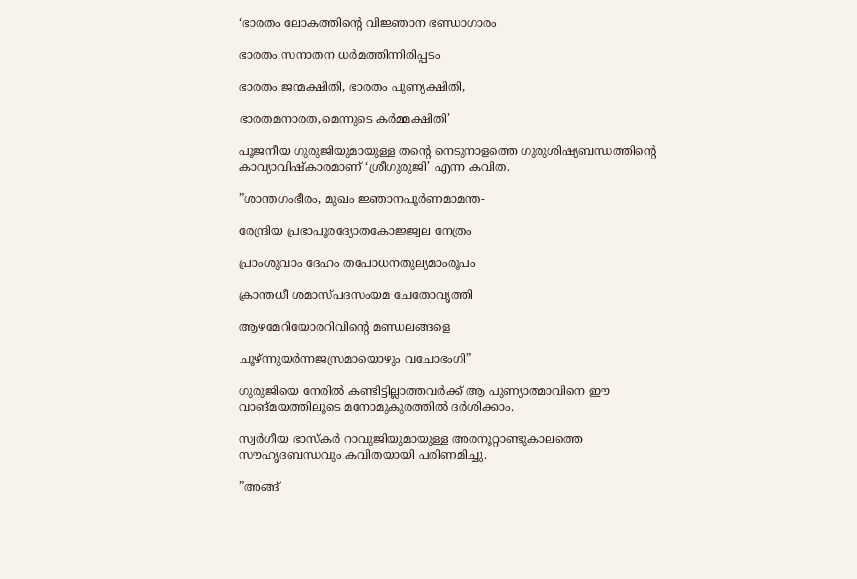‘ഭാരതം ലോകത്തിന്റെ വിജ്ഞാന ഭണ്ഡാഗാരം

ഭാരതം സനാതന ധര്‍മത്തിന്നിരിപ്പടം

ഭാരതം ജന്മക്ഷിതി, ഭാരതം പുണ്യക്ഷിതി,

ഭാരതമനാരത,മെന്നുടെ കര്‍മ്മക്ഷിതി’

പൂജനീയ ഗുരുജിയുമായുള്ള തന്റെ നെടുനാളത്തെ ഗുരുശിഷ്യബന്ധത്തിന്റെ കാവ്യാവിഷ്‌കാരമാണ് ‘ശ്രീഗുരുജി’ എന്ന കവിത.

”ശാന്തഗംഭീരം, മുഖം ജ്ഞാനപൂര്‍ണമാമന്ത-

രേന്ദ്രിയ പ്രഭാപൂരദ്യോതകോജ്ജ്വല നേത്രം

പ്രാംശുവാം ദേഹം തപോധനതുല്യമാംരൂപം

ക്രാന്തധീ ശമാസ്പദസംയമ ചേതോവൃത്തി

ആഴമേറിയോരറിവിന്റെ മണ്ഡലങ്ങളെ

ചൂഴ്ന്നുയര്‍ന്നജസ്രമായൊഴും വചോഭംഗി”

ഗുരുജിയെ നേരില്‍ കണ്ടിട്ടില്ലാത്തവര്‍ക്ക് ആ പുണ്യാത്മാവിനെ ഈ വാങ്മയത്തിലൂടെ മനോമുകുരത്തില്‍ ദര്‍ശിക്കാം.

സ്വര്‍ഗീയ ഭാസ്‌കര്‍ റാവുജിയുമായുള്ള അരനൂറ്റാണ്ടുകാലത്തെ സൗഹൃദബന്ധവും കവിതയായി പരിണമിച്ചു.

”അങ്ങ്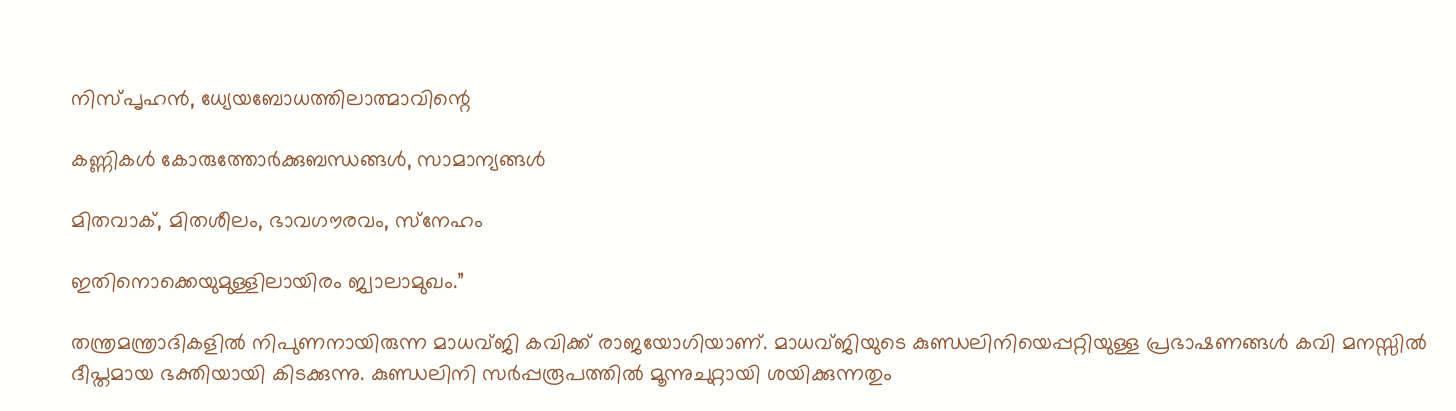നിസ്പൃഹന്‍, ധ്യേയബോധത്തിലാത്മാവിന്റെ

കണ്ണികള്‍ കോരുത്തോര്‍ക്കുബന്ധങ്ങള്‍, സാമാന്യങ്ങള്‍

മിതവാക്, മിതശീലം, ഭാവഗൗരവം, സ്‌നേഹം

ഇതിനൊക്കെയുമുള്ളിലായിരം ജ്വാലാമുഖം.”

തന്ത്രമന്ത്രാദികളില്‍ നിപുണനായിരുന്ന മാധവ്ജി കവിക്ക് രാജയോഗിയാണ്. മാധവ്ജിയുടെ കുണ്ഡലിനിയെപ്പറ്റിയുള്ള പ്രഭാഷണങ്ങള്‍ കവി മനസ്സില്‍ ദീപ്തമായ ഭക്തിയായി കിടക്കുന്നു. കുണ്ഡലിനി സര്‍പ്പരൂപത്തില്‍ മൂന്നുചുറ്റായി ശയിക്കുന്നതും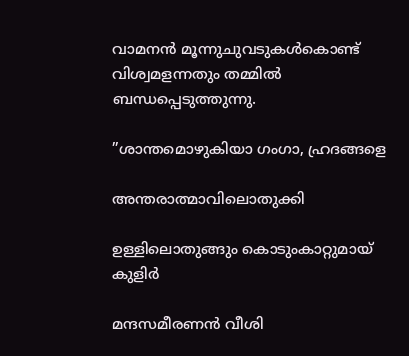വാമനന്‍ മൂന്നുചുവടുകള്‍കൊണ്ട് വിശ്വമളന്നതും തമ്മില്‍ ബന്ധപ്പെടുത്തുന്നു.

”ശാന്തമൊഴുകിയാ ഗംഗാ, ഹ്രദങ്ങളെ

അന്തരാത്മാവിലൊതുക്കി

ഉള്ളിലൊതുങ്ങും കൊടുംകാറ്റുമായ് കുളിര്‍

മന്ദസമീരണന്‍ വീശി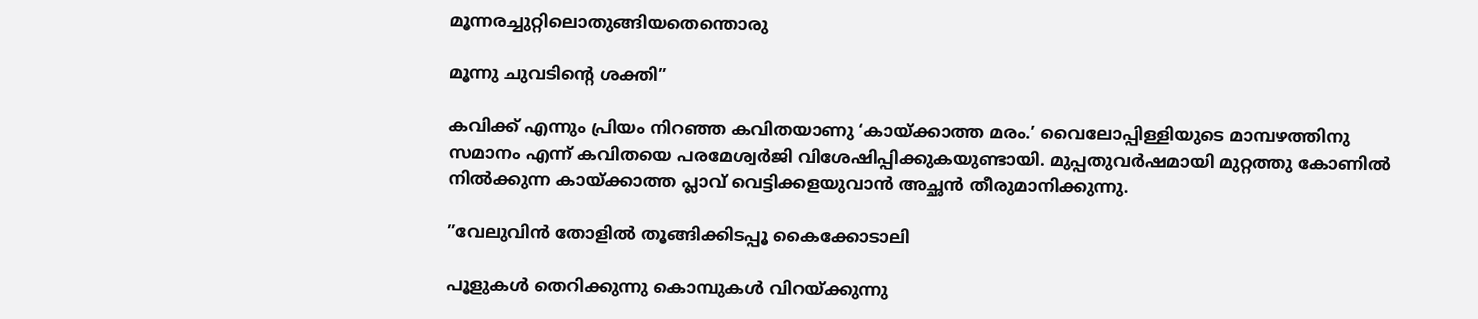മൂന്നരച്ചുറ്റിലൊതുങ്ങിയതെന്തൊരു

മൂന്നു ചുവടിന്റെ ശക്തി”

കവിക്ക് എന്നും പ്രിയം നിറഞ്ഞ കവിതയാണു ‘കായ്‌ക്കാത്ത മരം.’ വൈലോപ്പിള്ളിയുടെ മാമ്പഴത്തിനു സമാനം എന്ന് കവിതയെ പരമേശ്വര്‍ജി വിശേഷിപ്പിക്കുകയുണ്ടായി. മുപ്പതുവര്‍ഷമായി മുറ്റത്തു കോണില്‍ നില്‍ക്കുന്ന കായ്‌ക്കാത്ത പ്ലാവ് വെട്ടിക്കളയുവാന്‍ അച്ഛന്‍ തീരുമാനിക്കുന്നു.

”വേലുവിന്‍ തോളില്‍ തൂങ്ങിക്കിടപ്പൂ കൈക്കോടാലി

പൂളുകള്‍ തെറിക്കുന്നു കൊമ്പുകള്‍ വിറയ്‌ക്കുന്നു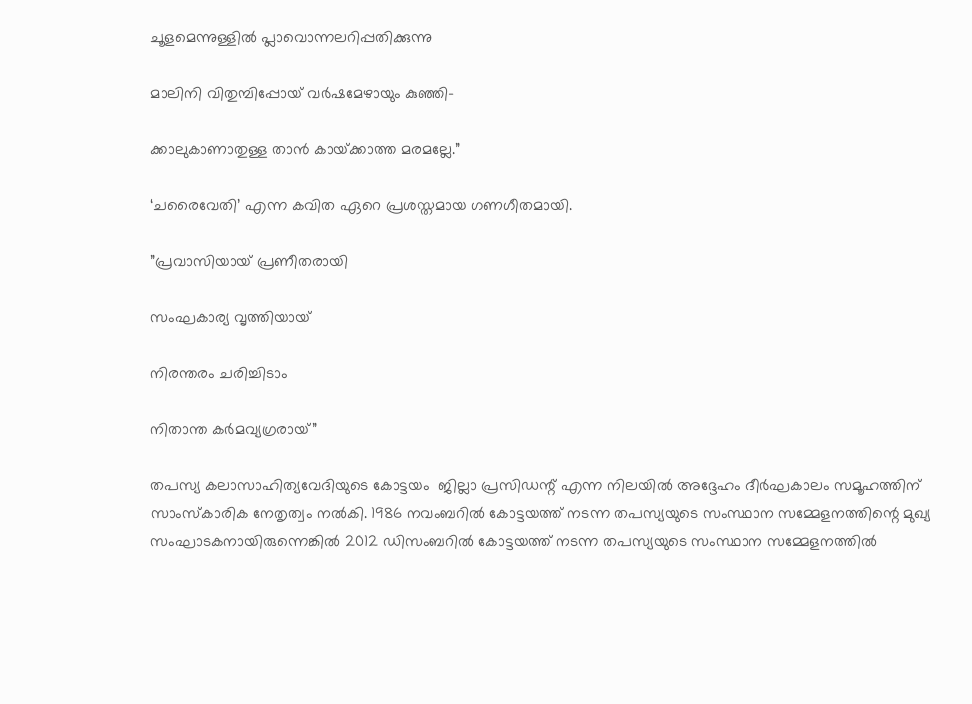ചൂളമെന്നുള്ളില്‍ പ്ലാവൊന്നലറിപ്പതിക്കുന്നു

മാലിനി വിതുമ്പിപ്പോയ് വര്‍ഷമേഴായും കുഞ്ഞി-

ക്കാലുകാണാതുള്ള താന്‍ കായ്‌ക്കാത്ത മരമല്ലേ.”

‘ചരൈവേതി’ എന്ന കവിത ഏറെ പ്രശസ്തമായ ഗണഗീതമായി.

”പ്രവാസിയായ് പ്രണീതരായി

സംഘകാര്യ വൃത്തിയായ്

നിരന്തരം ചരിച്ചിടാം

നിതാന്ത കര്‍മവ്യഗ്രരായ്”

തപസ്യ കലാസാഹിത്യവേദിയുടെ കോട്ടയം  ജില്ലാ പ്രസിഡന്റ് എന്ന നിലയില്‍ അദ്ദേഹം ദീര്‍ഘകാലം സമൂഹത്തിന് സാംസ്‌കാരിക നേതൃത്വം നല്‍കി. 1986 നവംബറില്‍ കോട്ടയത്ത് നടന്ന തപസ്യയുടെ സംസ്ഥാന സമ്മേളനത്തിന്റെ മുഖ്യ സംഘാടകനായിരുന്നെങ്കില്‍ 2012 ഡിസംബറില്‍ കോട്ടയത്ത് നടന്ന തപസ്യയുടെ സംസ്ഥാന സമ്മേളനത്തില്‍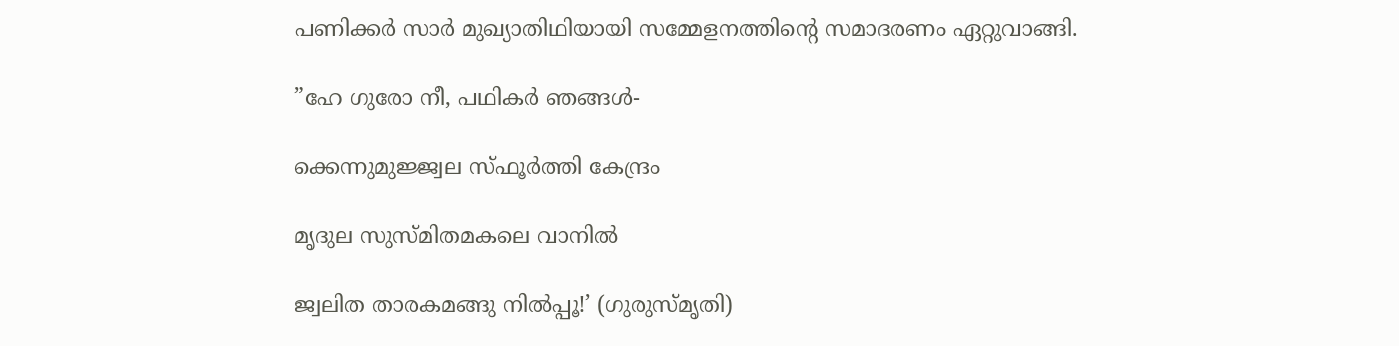പണിക്കര്‍ സാര്‍ മുഖ്യാതിഥിയായി സമ്മേളനത്തിന്റെ സമാദരണം ഏറ്റുവാങ്ങി.

”ഹേ ഗുരോ നീ, പഥികര്‍ ഞങ്ങള്‍-

ക്കെന്നുമുജ്ജ്വല സ്ഫൂര്‍ത്തി കേന്ദ്രം

മൃദുല സുസ്മിതമകലെ വാനില്‍

ജ്വലിത താരകമങ്ങു നില്‍പ്പൂ!’ (ഗുരുസ്മൃതി)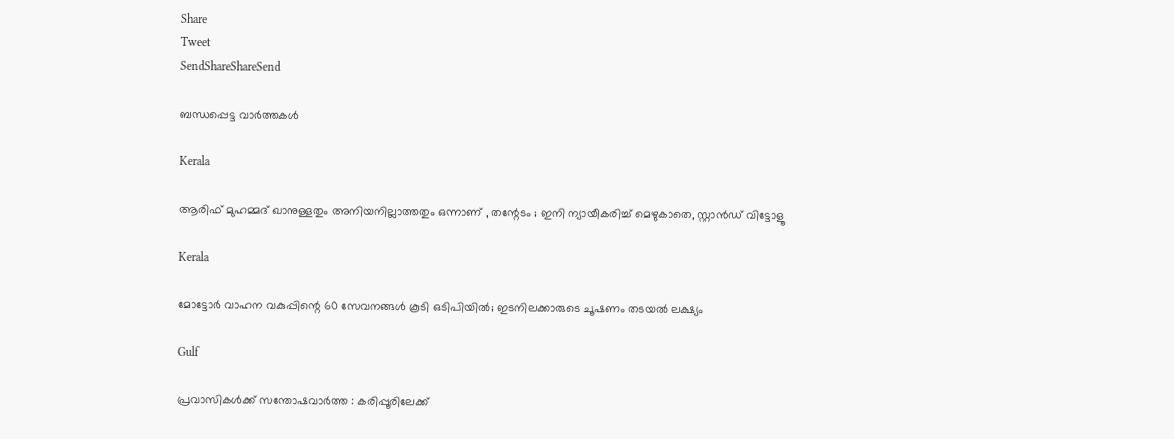Share
Tweet
SendShareShareSend

ബന്ധപ്പെട്ട വാര്‍ത്തകള്‍

Kerala

ആരിഫ് മുഹമ്മദ് ഖാനുള്ളതും അനിയനില്ലാത്തതും ഒന്നാണ് , തന്റേടം ; ഇനി ന്യായീകരിച്ച് മെഴുകാതെ, സ്റ്റാൻഡ് വിട്ടോളൂ

Kerala

മോട്ടോർ വാഹന വകുപ്പിന്റെ 60 സേവനങ്ങൾ കൂടി ഒടിപിയിൽ; ഇടനിലക്കാരുടെ ചൂഷണം തടയൽ ലക്ഷ്യം

Gulf

പ്രവാസികൾക്ക് സന്തോഷവാർത്ത : കരിപ്പൂരിലേക്ക്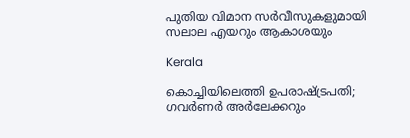പുതിയ വിമാന സർവീസുകളുമായി സലാല എയറും ആകാശയും

Kerala

കൊച്ചിയിലെത്തി ഉപരാഷ്‌ട്രപതി; ഗവർണർ അർലേക്കറും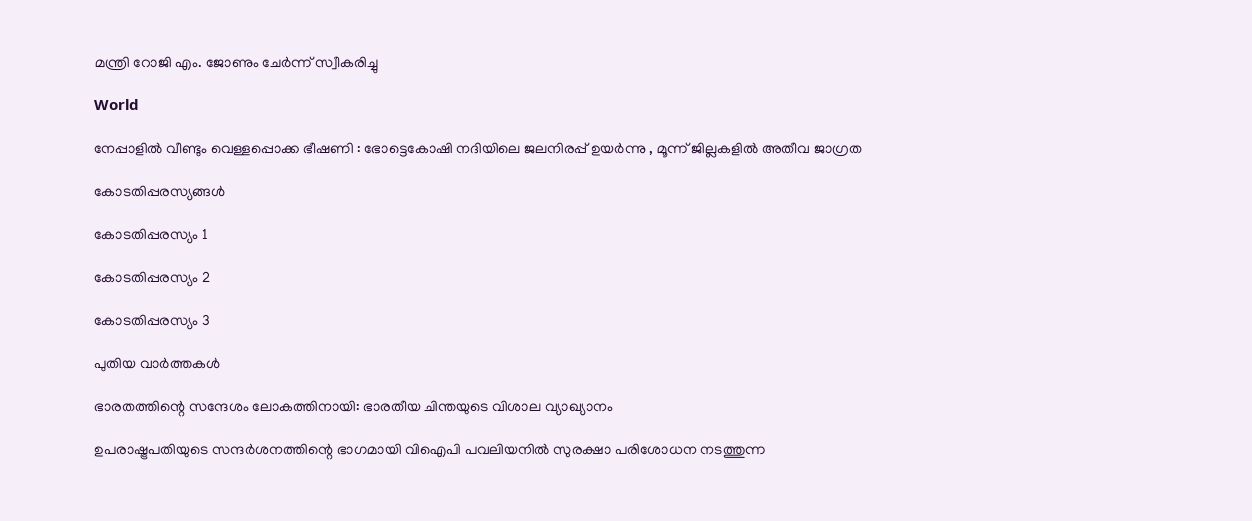മന്ത്രി റോജി എം. ജോണും ചേർന്ന് സ്വീകരിച്ചു

World

നേപ്പാളിൽ വീണ്ടും വെള്ളപ്പൊക്ക ഭീഷണി : ഭോട്ടെകോഷി നദിയിലെ ജലനിരപ്പ് ഉയർന്നു , മൂന്ന് ജില്ലകളിൽ അതീവ ജാഗ്രത

കോടതിപ്പരസ്യങ്ങള്‍

കോടതിപ്പരസ്യം 1

കോടതിപ്പരസ്യം 2

കോടതിപ്പരസ്യം 3

പുതിയ വാര്‍ത്തകള്‍

ഭാരതത്തിന്റെ സന്ദേശം ലോകത്തിനായി: ഭാരതീയ ചിന്തയുടെ വിശാല വ്യാഖ്യാനം

ഉപരാഷ്ട്രപതിയുടെ സന്ദര്‍ശനത്തിന്റെ ഭാഗമായി വിഐപി പവലിയനില്‍ സുരക്ഷാ പരിശോധന നടത്തുന്ന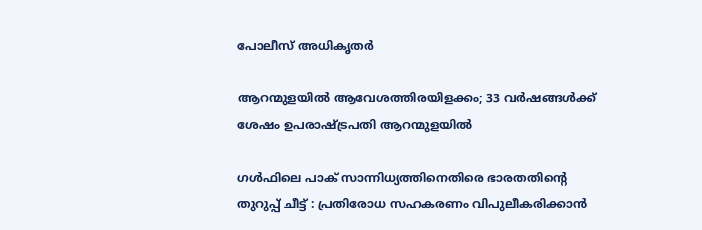പോലീസ് അധികൃതര്‍

ആറന്മുളയില്‍ ആവേശത്തിരയിളക്കം; 33 വർഷങ്ങൾക്ക് ശേഷം ഉപരാഷ്‌ട്രപതി ആറന്മുളയിൽ

ഗൾഫിലെ പാക് സാന്നിധ്യത്തിനെതിരെ ഭാരതതിന്റെ തുറുപ്പ് ചീട്ട് : പ്രതിരോധ സഹകരണം വിപുലീകരിക്കാൻ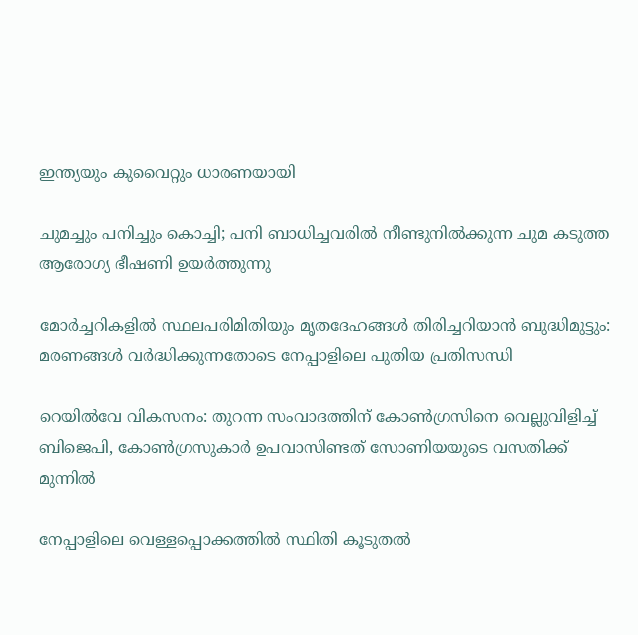ഇന്ത്യയും കുവൈറ്റും ധാരണയായി

ചുമച്ചും പനിച്ചും കൊച്ചി; പനി ബാധിച്ചവരില്‍ നീണ്ടുനില്‍ക്കുന്ന ചുമ കടുത്ത ആരോഗ്യ ഭീഷണി ഉയര്‍ത്തുന്നു

മോർച്ചറികളിൽ സ്ഥലപരിമിതിയും മൃതദേഹങ്ങൾ തിരിച്ചറിയാൻ ബുദ്ധിമുട്ടും: മരണങ്ങൾ വർദ്ധിക്കുന്നതോടെ നേപ്പാളിലെ പുതിയ പ്രതിസന്ധി

റെയില്‍വേ വികസനം: തുറന്ന സംവാദത്തിന് കോണ്‍ഗ്രസിനെ വെല്ലുവിളിച്ച് ബിജെപി, കോണ്‍ഗ്രസുകാര്‍ ഉപവാസിണ്ടത് സോണിയയുടെ വസതിക്ക് മുന്നില്‍

നേപ്പാളിലെ വെള്ളപ്പൊക്കത്തിൽ സ്ഥിതി കൂടുതൽ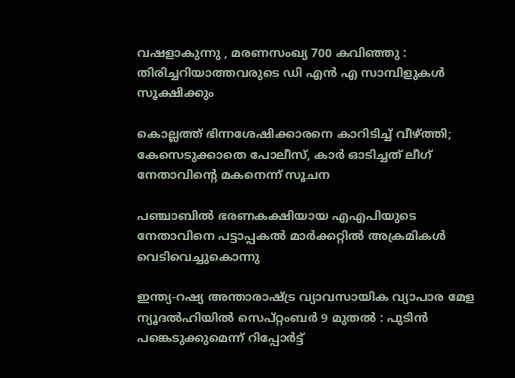വഷളാകുന്നു , മരണസംഖ്യ 700 കവിഞ്ഞു : തിരിച്ചറിയാത്തവരുടെ ഡി എൻ എ സാമ്പിളുകൾ സൂക്ഷിക്കും

കൊല്ലത്ത് ഭിന്നശേഷിക്കാരനെ കാറിടിച്ച് വീഴ്‌ത്തി; കേസെടുക്കാതെ പോലീസ്, കാർ ഓടിച്ചത് ലീഗ് നേതാവിന്റെ മകനെന്ന് സൂചന

പഞ്ചാബിൽ ഭരണകക്ഷിയായ എഎപിയുടെ നേതാവിനെ പട്ടാപ്പകൽ മാർക്കറ്റിൽ അക്രമികൾ വെടിവെച്ചുകൊന്നു

ഇന്ത്യ-റഷ്യ അന്താരാഷ്‌ട്ര വ്യാവസായിക വ്യാപാര മേള ന്യൂദൽഹിയിൽ സെപ്റ്റംബർ 9 മുതൽ : പുടിൻ പങ്കെടുക്കുമെന്ന് റിപ്പോർട്ട്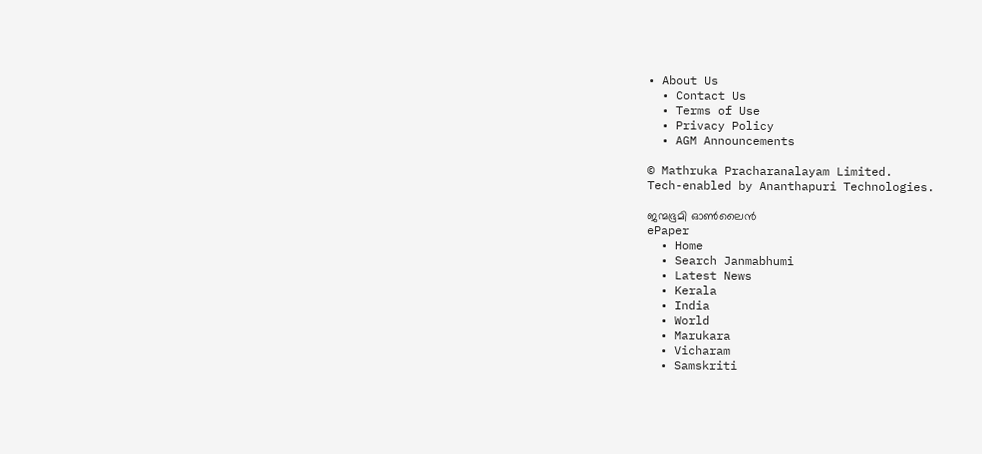• About Us
  • Contact Us
  • Terms of Use
  • Privacy Policy
  • AGM Announcements

© Mathruka Pracharanalayam Limited.
Tech-enabled by Ananthapuri Technologies.

ജന്മഭൂമി ഓണ്‍ലൈന്‍
ePaper
  • Home
  • Search Janmabhumi
  • Latest News
  • Kerala
  • India
  • World
  • Marukara
  • Vicharam
  • Samskriti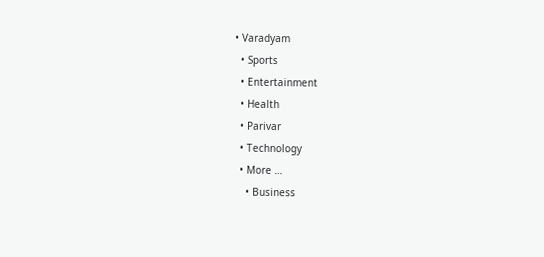• Varadyam
  • Sports
  • Entertainment
  • Health
  • Parivar
  • Technology
  • More …
    • Business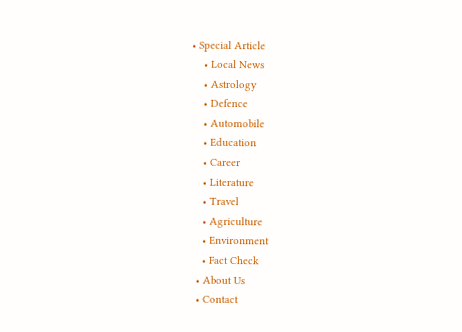• Special Article
    • Local News
    • Astrology
    • Defence
    • Automobile
    • Education
    • Career
    • Literature
    • Travel
    • Agriculture
    • Environment
    • Fact Check
  • About Us
  • Contact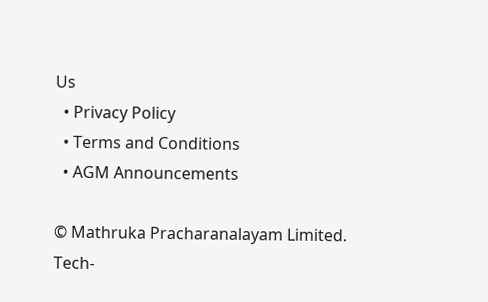Us
  • Privacy Policy
  • Terms and Conditions
  • AGM Announcements

© Mathruka Pracharanalayam Limited.
Tech-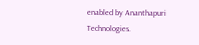enabled by Ananthapuri Technologies.